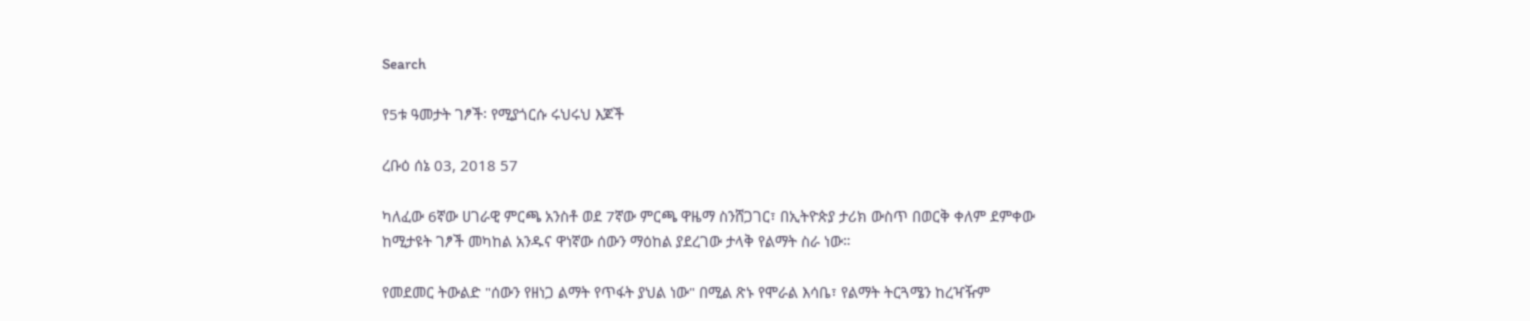Search

የ5ቱ ዓመታት ገፆች፡ የሚያጎርሱ ሩህሩህ እጆች

ረቡዕ ሰኔ 03, 2018 57

ካለፈው 6ኛው ሀገራዊ ምርጫ አንስቶ ወደ 7ኛው ምርጫ ዋዜማ ስንሸጋገር፣ በኢትዮጵያ ታሪክ ውስጥ በወርቅ ቀለም ደምቀው ከሚታዩት ገፆች መካከል አንዱና ዋነኛው ሰውን ማዕከል ያደረገው ታላቅ የልማት ስራ ነው።

የመደመር ትውልድ "ሰውን የዘነጋ ልማት የጥፋት ያህል ነው" በሚል ጽኑ የሞራል እሳቤ፣ የልማት ትርጓሜን ከረዣዥም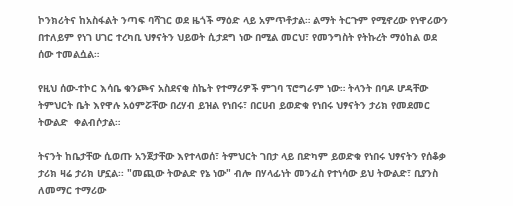ኮንክሪትና ከአስፋልት ንጣፍ ባሻገር ወደ ዜጎች ማዕድ ላይ አምጥቶታል። ልማት ትርጉም የሚኖረው የነዋሪውን በተለይም የነገ ሀገር ተረካቢ ህፃናትን ህይወት ሲታደግ ነው በሚል መርህ፣ የመንግስት የትኩረት ማዕከል ወደ ሰው ተመልሷል።

የዚህ ሰው-ተኮር እሳቤ ቁንጮና አስደናቂ ስኬት የተማሪዎች ምገባ ፕሮግራም ነው። ትላንት በባዶ ሆዳቸው ትምህርት ቤት እየዋሉ አዕምሯቸው በረሃብ ይዝል የነበሩ፣ በርሀብ ይወድቁ የነበሩ ህፃናትን ታሪክ የመደመር ትውልድ  ቀልብሶታል።

ትናንት ከቤታቸው ሲወጡ አንጀታቸው እየተላወሰ፣ ትምህርት ገበታ ላይ በድካም ይወድቁ የነበሩ ህፃናትን የሰቆቃ ታሪክ ዛሬ ታሪክ ሆኗል፡፡ "መጪው ትውልድ የኔ ነው" ብሎ በሃላፊነት መንፈስ የተነሳው ይህ ትውልድ፣ ቢያንስ ለመማር ተማሪው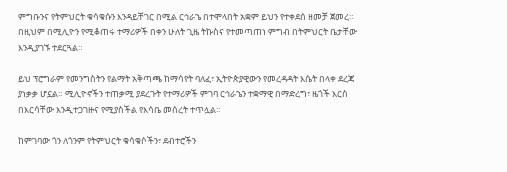ምግቡንና የትምህርት ቁሳቁሱን እንዳይቸገር በሚል ርኅራኄ በተሞላበት አቋም ይህን የተቀደሰ ዘመቻ ጀመረ። በዚህም በሚሊዮን የሚቆጠሩ ተማሪዎች በቀን ሁለት ጊዜ ትኩስና የተመጣጠነ ምግብ በትምህርት ቤታቸው እንዲያገኙ ተደርጓል።

ይህ ፕሮግራም የመንግስትን የልማት አቅጣጫ ከማሳየት ባለፈ፣ ኢትዮጵያዊውን የመረዳዳት እሴት በላቀ ደረጃ ያነቃቃ ሆኗል። ሚሊዮኖችን ተጠቃሚ ያደረጉት የተማሪዎች ምገባ ርኅራኄን ተቋማዊ በማድረግ፣ ዜጎች እርስ በእርሳቸው እንዲተጋገዙና የሚያስችል የእሳቤ መሰረት ተጥሏል።

ከምገባው ጎን ለጎንም የትምህርት ቁሳቁሶችን፣ ደብተሮችን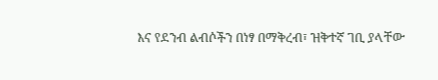እና የደንብ ልብሶችን በነፃ በማቅረብ፣ ዝቅተኛ ገቢ ያላቸው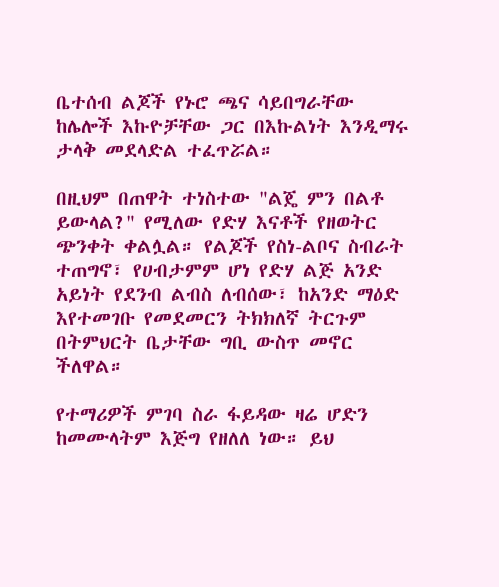ቤተሰብ ልጆች የኑሮ ጫና ሳይበግራቸው ከሌሎች እኩዮቻቸው ጋር በእኩልነት እንዲማሩ ታላቅ መደላድል ተፈጥሯል።

በዚህም በጠዋት ተነስተው "ልጄ ምን በልቶ ይውላል?" የሚለው የድሃ እናቶች የዘወትር ጭንቀት ቀልሏል። የልጆች የስነ-ልቦና ስብራት ተጠግኖ፣ የሀብታምም ሆነ የድሃ ልጅ አንድ አይነት የደንብ ልብስ ለብሰው፣ ከአንድ ማዕድ እየተመገቡ የመደመርን ትክክለኛ ትርጉም በትምህርት ቤታቸው ግቢ ውስጥ መኖር ችለዋል።

የተማሪዎች ምገባ ስራ ፋይዳው ዛሬ ሆድን ከመሙላትም እጅግ የዘለለ ነው። ይህ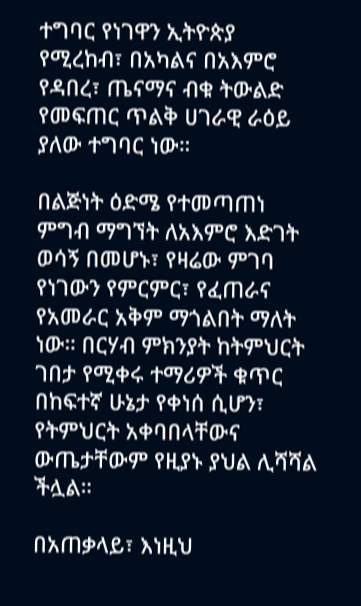ተግባር የነገዋን ኢትዮጵያ የሚረከብ፣ በአካልና በአእምሮ የዳበረ፣ ጤናማና ብቁ ትውልድ የመፍጠር ጥልቅ ሀገራዊ ራዕይ ያለው ተግባር ነው።

በልጅነት ዕድሜ የተመጣጠነ ምግብ ማግኘት ለአእምሮ እድገት ወሳኝ በመሆኑ፣ የዛሬው ምገባ የነገውን የምርምር፣ የፈጠራና የአመራር አቅም ማጎልበት ማለት ነው። በርሃብ ምክንያት ከትምህርት ገበታ የሚቀሩ ተማሪዎች ቁጥር በከፍተኛ ሁኔታ የቀነሰ ሲሆን፣ የትምህርት አቀባበላቸውና ውጤታቸውም የዚያኑ ያህል ሊሻሻል ችሏል።

በአጠቃላይ፣ እነዚህ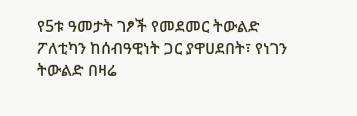የ5ቱ ዓመታት ገፆች የመደመር ትውልድ ፖለቲካን ከሰብዓዊነት ጋር ያዋሀደበት፣ የነገን ትውልድ በዛሬ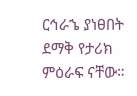ርኅራኄ ያነፀበት ደማቅ የታሪክ ምዕራፍ ናቸው።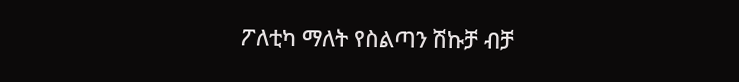ፖለቲካ ማለት የስልጣን ሽኩቻ ብቻ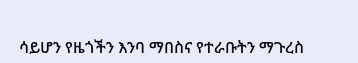ሳይሆን የዜጎችን እንባ ማበስና የተራቡትን ማጉረስ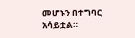መሆኑን በተግባር አሳይቷል።